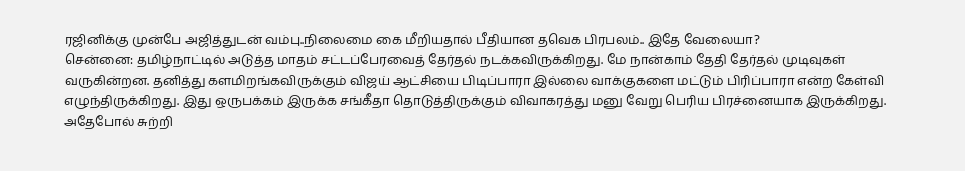ரஜினிக்கு முன்பே அஜித்துடன் வம்பு..நிலைமை கை மீறியதால் பீதியான தவெக பிரபலம்.. இதே வேலையா?
சென்னை: தமிழ்நாட்டில் அடுத்த மாதம் சட்டப்பேரவைத் தேர்தல் நடக்கவிருக்கிறது. மே நான்காம் தேதி தேர்தல் முடிவுகள் வருகின்றன. தனித்து களமிறங்கவிருக்கும் விஜய் ஆட்சியை பிடிப்பாரா இல்லை வாக்குகளை மட்டும் பிரிப்பாரா என்ற கேள்வி எழுந்திருக்கிறது. இது ஒருபக்கம் இருக்க சங்கீதா தொடுத்திருக்கும் விவாகரத்து மனு வேறு பெரிய பிரச்னையாக இருக்கிறது. அதேபோல் சுற்றி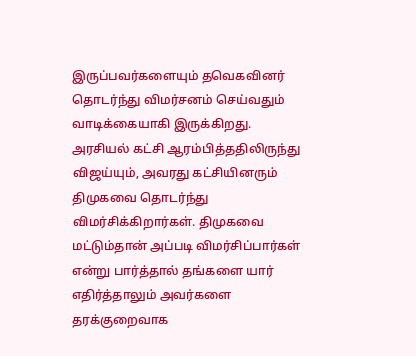இருப்பவர்களையும் தவெகவினர் தொடர்ந்து விமர்சனம் செய்வதும் வாடிக்கையாகி இருக்கிறது.
அரசியல் கட்சி ஆரம்பித்ததிலிருந்து விஜய்யும், அவரது கட்சியினரும் திமுகவை தொடர்ந்து விமர்சிக்கிறார்கள். திமுகவை மட்டும்தான் அப்படி விமர்சிப்பார்கள் என்று பார்த்தால் தங்களை யார் எதிர்த்தாலும் அவர்களை தரக்குறைவாக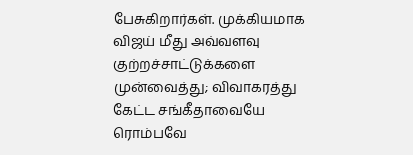பேசுகிறார்கள். முக்கியமாக விஜய் மீது அவ்வளவு குற்றச்சாட்டுக்களை முன்வைத்து; விவாகரத்து கேட்ட சங்கீதாவையே ரொம்பவே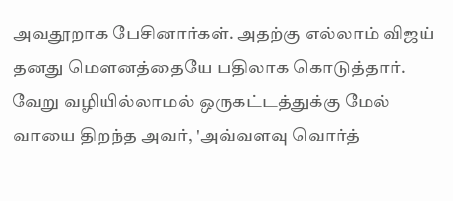அவதூறாக பேசினார்கள். அதற்கு எல்லாம் விஜய் தனது மௌனத்தையே பதிலாக கொடுத்தார். வேறு வழியில்லாமல் ஒருகட்டத்துக்கு மேல் வாயை திறந்த அவர், 'அவ்வளவு வொர்த்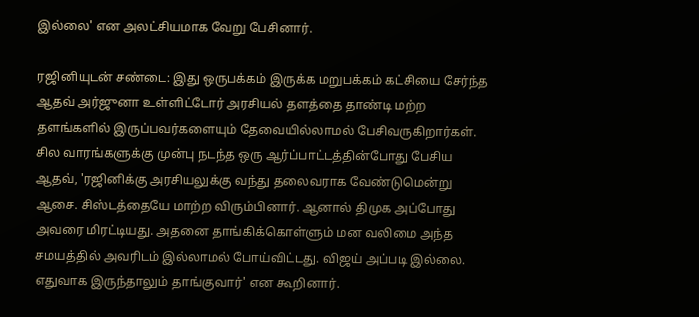இல்லை' என அலட்சியமாக வேறு பேசினார்.

ரஜினியுடன் சண்டை: இது ஒருபக்கம் இருக்க மறுபக்கம் கட்சியை சேர்ந்த ஆதவ் அர்ஜுனா உள்ளிட்டோர் அரசியல் தளத்தை தாண்டி மற்ற தளங்களில் இருப்பவர்களையும் தேவையில்லாமல் பேசிவருகிறார்கள். சில வாரங்களுக்கு முன்பு நடந்த ஒரு ஆர்ப்பாட்டத்தின்போது பேசிய ஆதவ், 'ரஜினிக்கு அரசியலுக்கு வந்து தலைவராக வேண்டுமென்று ஆசை. சிஸ்டத்தையே மாற்ற விரும்பினார். ஆனால் திமுக அப்போது அவரை மிரட்டியது. அதனை தாங்கிக்கொள்ளும் மன வலிமை அந்த சமயத்தில் அவரிடம் இல்லாமல் போய்விட்டது. விஜய் அப்படி இல்லை. எதுவாக இருந்தாலும் தாங்குவார்' என கூறினார்.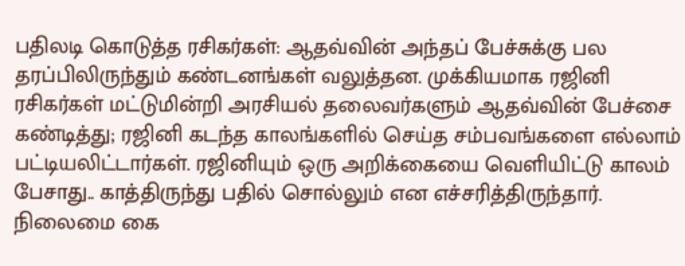பதிலடி கொடுத்த ரசிகர்கள்: ஆதவ்வின் அந்தப் பேச்சுக்கு பல தரப்பிலிருந்தும் கண்டனங்கள் வலுத்தன. முக்கியமாக ரஜினி ரசிகர்கள் மட்டுமின்றி அரசியல் தலைவர்களும் ஆதவ்வின் பேச்சை கண்டித்து; ரஜினி கடந்த காலங்களில் செய்த சம்பவங்களை எல்லாம் பட்டியலிட்டார்கள். ரஜினியும் ஒரு அறிக்கையை வெளியிட்டு காலம் பேசாது.. காத்திருந்து பதில் சொல்லும் என எச்சரித்திருந்தார். நிலைமை கை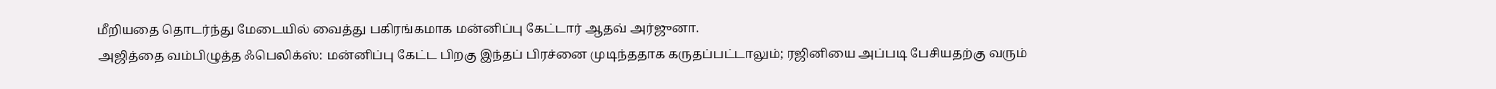மீறியதை தொடர்ந்து மேடையில் வைத்து பகிரங்கமாக மன்னிப்பு கேட்டார் ஆதவ் அர்ஜுனா.
அஜித்தை வம்பிழுத்த ஃபெலிக்ஸ்: மன்னிப்பு கேட்ட பிறகு இந்தப் பிரச்னை முடிந்ததாக கருதப்பட்டாலும்; ரஜினியை அப்படி பேசியதற்கு வரும்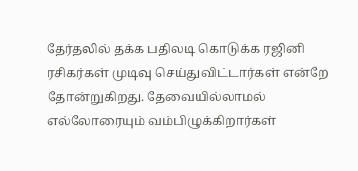தேர்தலில் தக்க பதிலடி கொடுக்க ரஜினி ரசிகர்கள் முடிவு செய்துவிட்டார்கள் என்றே தோன்றுகிறது. தேவையில்லாமல் எல்லோரையும் வம்பிழுக்கிறார்கள்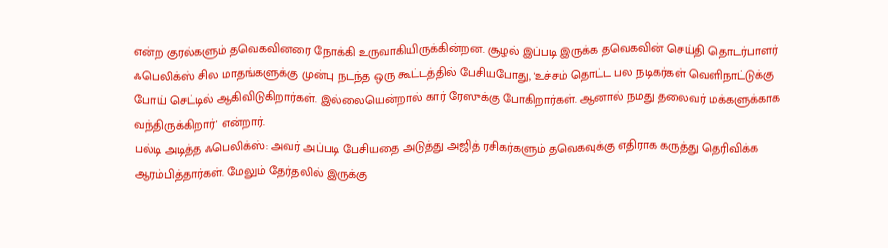என்ற குரல்களும் தவெகவினரை நோக்கி உருவாகியிருக்கின்றன. சூழல் இப்படி இருக்க தவெகவின் செய்தி தொடர்பாளர் ஃபெலிக்ஸ் சில மாதங்களுக்கு முன்பு நடந்த ஒரு கூட்டத்தில் பேசியபோது, 'உச்சம் தொட்ட பல நடிகர்கள் வெளிநாட்டுக்கு போய் செட்டில் ஆகிவிடுகிறார்கள். இல்லையென்றால் கார் ரேஸுக்கு போகிறார்கள். ஆனால் நமது தலைவர் மக்களுக்காக வந்திருக்கிறார்' என்றார்.
பல்டி அடித்த ஃபெலிக்ஸ்: அவர் அப்படி பேசியதை அடுத்து அஜித் ரசிகர்களும் தவெகவுக்கு எதிராக கருத்து தெரிவிக்க ஆரம்பித்தார்கள். மேலும் தேர்தலில் இருக்கு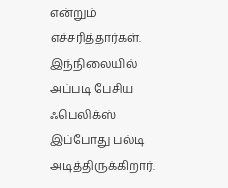என்றும் எச்சரித்தார்கள். இந்நிலையில் அப்படி பேசிய ஃபெலிக்ஸ் இப்போது பல்டி அடித்திருக்கிறார்.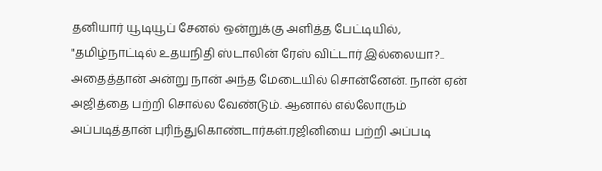தனியார் யூடியூப் சேனல் ஒன்றுக்கு அளித்த பேட்டியில், "தமிழ்நாட்டில் உதயநிதி ஸ்டாலின் ரேஸ் விட்டார் இல்லையா?.. அதைத்தான் அன்று நான் அந்த மேடையில் சொன்னேன். நான் ஏன் அஜித்தை பற்றி சொல்ல வேண்டும். ஆனால் எல்லோரும் அப்படித்தான் புரிந்துகொண்டார்கள்.ரஜினியை பற்றி அப்படி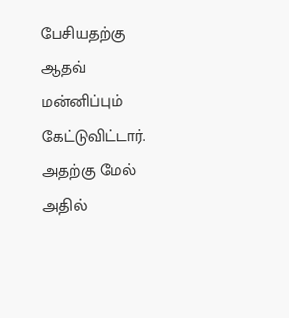பேசியதற்கு ஆதவ் மன்னிப்பும் கேட்டுவிட்டார். அதற்கு மேல் அதில்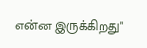என்ன இருக்கிறது"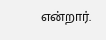என்றார்.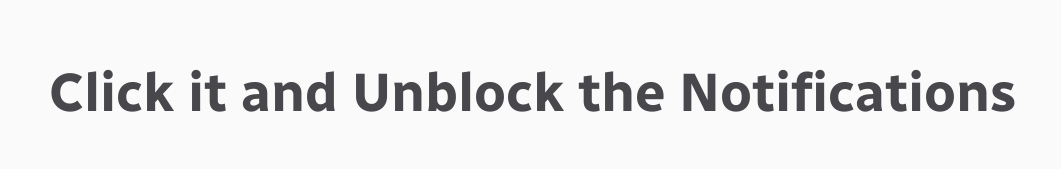Click it and Unblock the Notifications